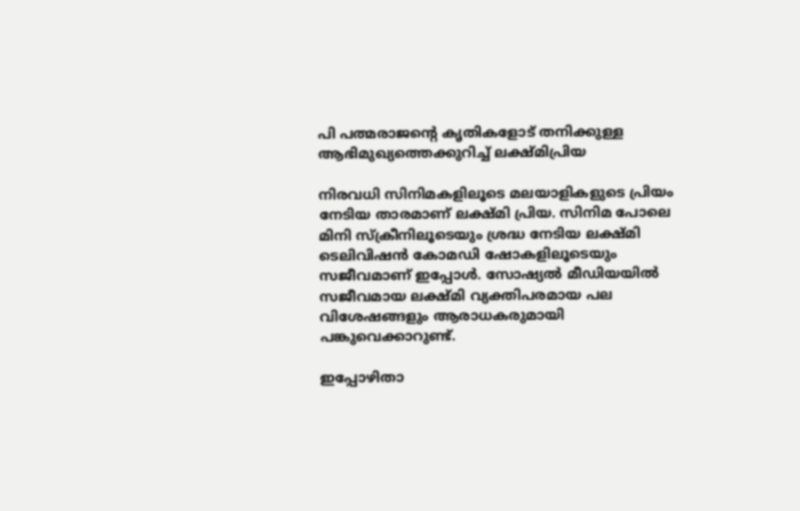പി പത്മരാജന്റെ കൃതികളോട് തനിക്കുള്ള ആഭിമുഖ്യത്തെക്കുറിച്ച് ലക്ഷ്‍മിപ്രിയ

നിരവധി സിനിമകളിലൂടെ മലയാളികളുടെ പ്രിയം നേടിയ താരമാണ് ലക്ഷ്മി പ്രിയ. സിനിമ പോലെ മിനി സ്ക്രീനിലൂടെയും ശ്രദ്ധ നേടിയ ലക്ഷ്മി ടെലിവിഷന്‍ കോമഡി ഷോകളിലൂടെയും സജീവമാണ് ഇപ്പോള്‍. സോഷ്യല്‍ മീഡിയയില്‍ സജീവമായ ലക്ഷ്മി വ്യക്തിപരമായ പല വിശേഷങ്ങളും ആരാധകരുമായി പങ്കുവെക്കാറുണ്ട്.

ഇപ്പോഴിതാ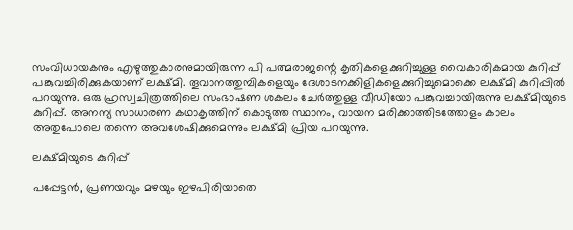സംവിധായകനും എഴുത്തുകാരനുമായിരുന്ന പി പത്മരാജന്റെ കൃതികളെക്കുറിച്ചുള്ള വൈകാരികമായ കുറിപ്പ് പങ്കുവച്ചിരിക്കുകയാണ് ലക്ഷ്മി. തൂവാനത്തുമ്പികളെയും ദേശാടനക്കിളികളെക്കുറിച്ചുമൊക്കെ ലക്ഷ്മി കുറിപ്പിൽ പറയുന്നു. ഒരു ഹ്രസ്വചിത്രത്തിലെ സംഭാഷണ ശകലം ചേർത്തുള്ള വീഡിയോ പങ്കുവച്ചായിരുന്നു ലക്ഷ്മിയുടെ കുറിപ്പ്. അനന്യ സാധാരണ കഥാകൃത്തിന് കൊടുത്ത സ്ഥാനം, വായന മരിക്കാത്തിടത്തോളം കാലം അതുപോലെ തന്നെ അവശേഷിക്കുമെന്നും ലക്ഷ്മി പ്രിയ പറയുന്നു.

ലക്ഷ്മിയുടെ കുറിപ്പ്

പപ്പേട്ടൻ, പ്രണയവും മഴയും ഇഴപിരിയാതെ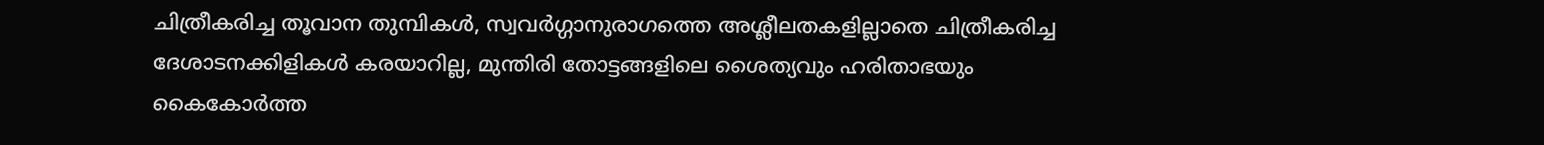ചിത്രീകരിച്ച തൂവാന തുമ്പികള്‍, സ്വവര്‍ഗ്ഗാനുരാഗത്തെ അശ്ലീലതകളില്ലാതെ ചിത്രീകരിച്ച ദേശാടനക്കിളികള്‍ കരയാറില്ല, മുന്തിരി തോട്ടങ്ങളിലെ ശൈത്യവും ഹരിതാഭയും കൈകോർത്ത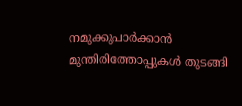നമുക്കുപാര്‍ക്കാന്‍ മുന്തിരിത്തോപ്പുകള്‍ തുടങ്ങി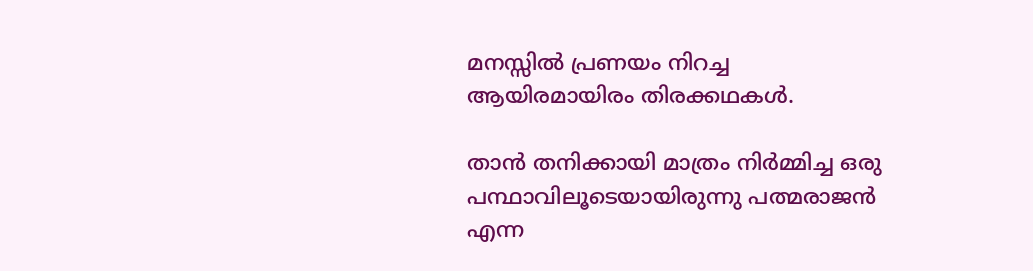മനസ്സിൽ പ്രണയം നിറച്ച ആയിരമായിരം തിരക്കഥകൾ.

താൻ തനിക്കായി മാത്രം നിർമ്മിച്ച ഒരു പന്ഥാവിലൂടെയായിരുന്നു പത്മരാജൻ എന്ന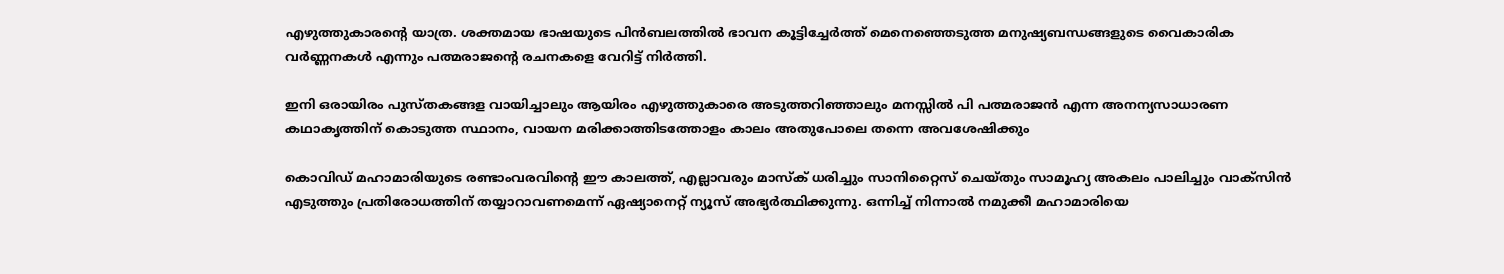എഴുത്തുകാരന്‍റെ യാത്ര. ശക്തമായ ഭാഷയുടെ പിന്‍ബലത്തിൽ ഭാവന കൂട്ടിച്ചേർത്ത് മെനെഞ്ഞെടുത്ത മനുഷ്യബന്ധങ്ങളുടെ വൈകാരിക വർണ്ണനകൾ എന്നും പത്മരാജന്‍റെ രചനകളെ വേറിട്ട്‌ നിർത്തി.

ഇനി ഒരായിരം പുസ്തകങ്ങള വായിച്ചാലും ആയിരം എഴുത്തുകാരെ അടുത്തറിഞ്ഞാലും മനസ്സിൽ പി പത്മരാജൻ എന്ന അനന്യസാധാരണ കഥാകൃത്തിന് കൊടുത്ത സ്ഥാനം, വായന മരിക്കാത്തിടത്തോളം കാലം അതുപോലെ തന്നെ അവശേഷിക്കും

കൊവിഡ് മഹാമാരിയുടെ രണ്ടാംവരവിന്റെ ഈ കാലത്ത്, എല്ലാവരും മാസ്‌ക് ധരിച്ചും സാനിറ്റൈസ് ചെയ്തും സാമൂഹ്യ അകലം പാലിച്ചും വാക്‌സിന്‍ എടുത്തും പ്രതിരോധത്തിന് തയ്യാറാവണമെന്ന് ഏഷ്യാനെറ്റ് ന്യൂസ് അഭ്യര്‍ത്ഥിക്കുന്നു. ഒന്നിച്ച് നിന്നാല്‍ നമുക്കീ മഹാമാരിയെ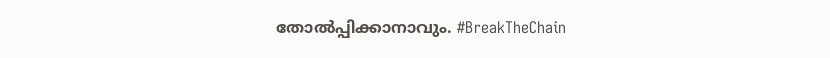തോല്‍പ്പിക്കാനാവും. #BreakTheChain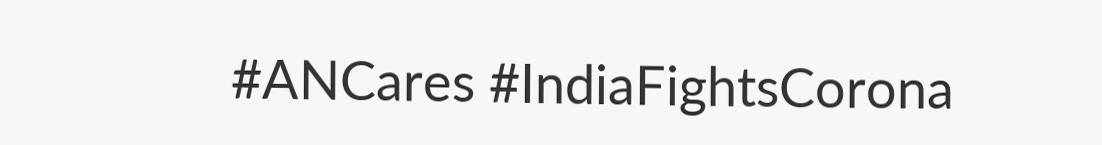#ANCares #IndiaFightsCorona